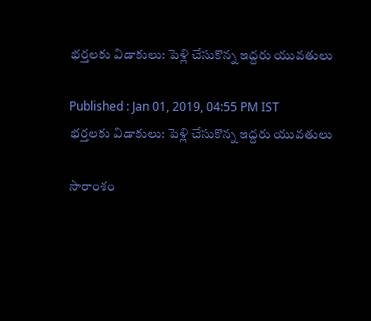భర్తలకు విడాకులు: పెళ్లి చేసుకొన్న ఇద్దరు యువతులు

Published : Jan 01, 2019, 04:55 PM IST
భర్తలకు విడాకులు: పెళ్లి చేసుకొన్న ఇద్దరు యువతులు

సారాంశం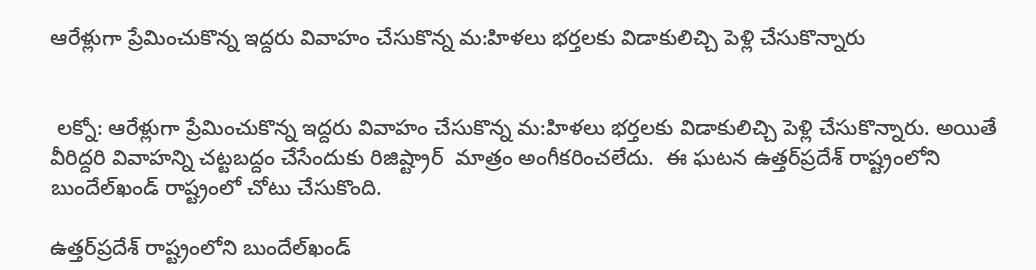ఆరేళ్లుగా ప్రేమించుకొన్న ఇద్దరు వివాహం చేసుకొన్న మ:హిళలు భర్తలకు విడాకులిచ్చి పెళ్లి చేసుకొన్నారు


 లక్నో: ఆరేళ్లుగా ప్రేమించుకొన్న ఇద్దరు వివాహం చేసుకొన్న మ:హిళలు భర్తలకు విడాకులిచ్చి పెళ్లి చేసుకొన్నారు. అయితే వీరిద్దరి వివాహన్ని చట్టబద్దం చేసేందుకు రిజిష్ట్రార్  మాత్రం అంగీకరించలేదు.  ఈ ఘటన ఉత్తర్‌ప్రదేశ్ రాష్ట్రంలోని బుందేల్‌ఖండ్‌ రాష్ట్రంలో చోటు చేసుకొంది.

ఉత్తర్‌ప్రదేశ్ రాష్ట్రంలోని బుందేల్‌ఖండ్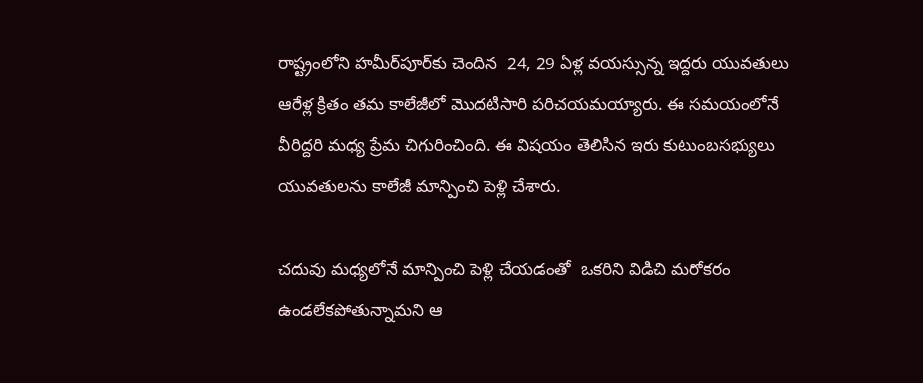రాష్ట్రంలోని హమీర్‌పూర్‌కు చెందిన  24, 29 ఏళ్ల వయస్సున్న ఇద్దరు యువతులు ఆరేళ్ల క్రితం తమ కాలేజీలో మొదటిసారి పరిచయమయ్యారు. ఈ సమయంలోనే వీరిద్దరి మధ్య ప్రేమ చిగురించింది. ఈ విషయం తెలిసిన ఇరు కుటుంబసభ్యులు యువతులను కాలేజీ మాన్పించి పెళ్లి చేశారు.

చదువు మధ్యలోనే మాన్పించి పెళ్లి చేయడంతో  ఒకరిని విడిచి మరోకరం ఉండలేకపోతున్నామని ఆ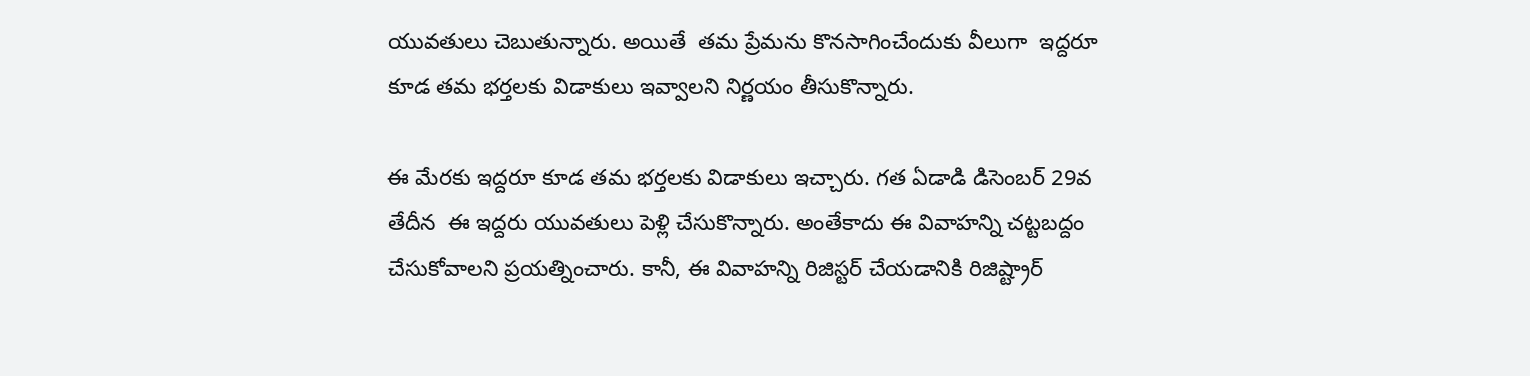యువతులు చెబుతున్నారు. అయితే  తమ ప్రేమను కొనసాగించేందుకు వీలుగా  ఇద్దరూ కూడ తమ భర్తలకు విడాకులు ఇవ్వాలని నిర్ణయం తీసుకొన్నారు.

ఈ మేరకు ఇద్దరూ కూడ తమ భర్తలకు విడాకులు ఇచ్చారు. గత ఏడాడి డిసెంబర్ 29వ తేదీన  ఈ ఇద్దరు యువతులు పెళ్లి చేసుకొన్నారు. అంతేకాదు ఈ వివాహన్ని చట్టబద్దం చేసుకోవాలని ప్రయత్నించారు. కానీ, ఈ వివాహన్ని రిజిస్టర్ చేయడానికి రిజిష్ట్రార్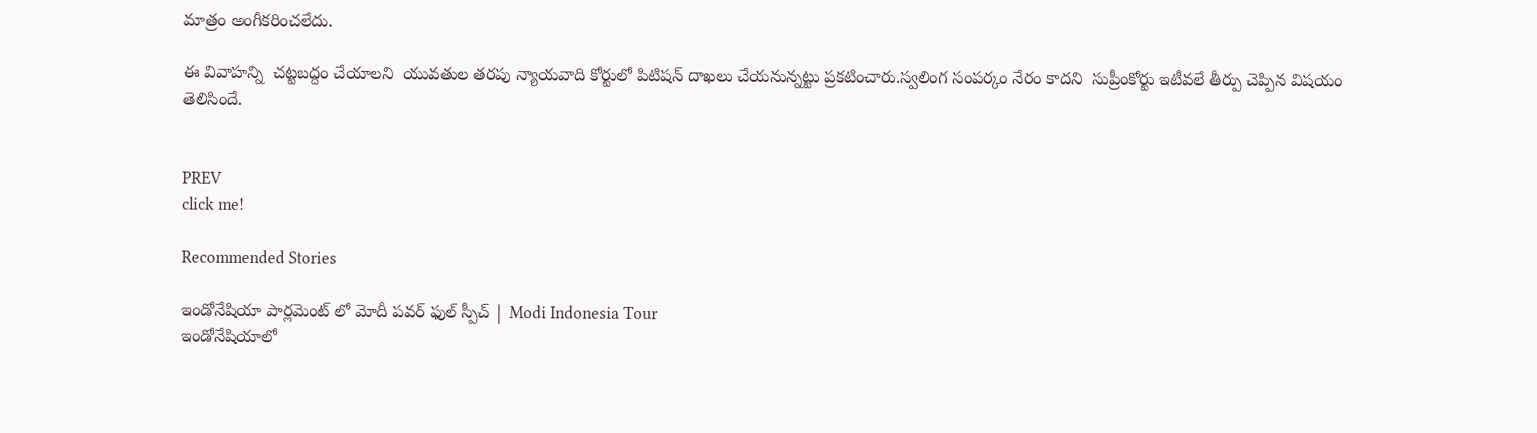మాత్రం అంగీకరించలేదు.

ఈ వివాహన్ని  చట్టబద్దం చేయాలని  యువతుల తరపు న్యాయవాది కోర్టులో పిటిషన్ దాఖలు చేయనున్నట్టు ప్రకటించారు.స్వలింగ సంపర్కం నేరం కాదని  సుప్రీంకోర్టు ఇటీవలే తీర్పు చెప్పిన విషయం తెలిసిందే.


PREV
click me!

Recommended Stories

ఇండోనేషియా పార్లమెంట్ లో మోదీ పవర్ ఫుల్ స్పీచ్ | Modi Indonesia Tour
ఇండోనేషియాలో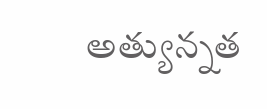అత్యున్నత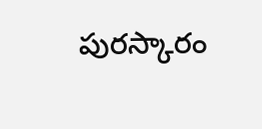పురస్కారం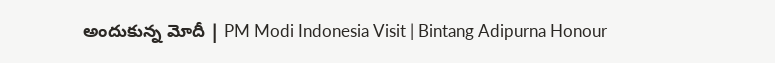అందుకున్న మోదీ | PM Modi Indonesia Visit | Bintang Adipurna Honour